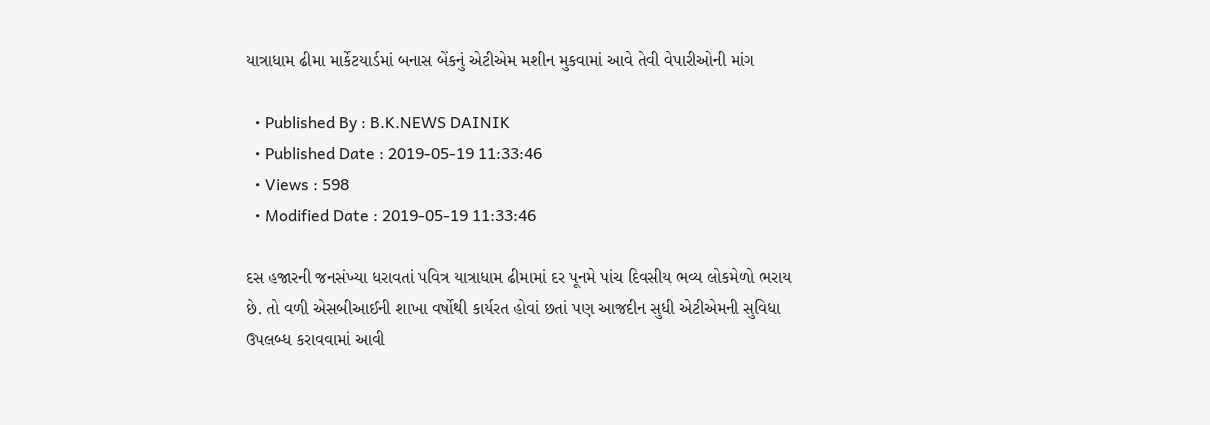યાત્રાધામ ઢીમા માર્કેટયાર્ડમાં બનાસ બેંકનું એટીએમ મશીન મુકવામાં આવે તેવી વેપારીઓની માંગ

  • Published By : B.K.NEWS DAINIK
  • Published Date : 2019-05-19 11:33:46
  • Views : 598
  • Modified Date : 2019-05-19 11:33:46

દસ હજારની જનસંખ્યા ધરાવતાં પવિત્ર યાત્રાધામ ઢીમામાં દર પૂનમે પાંચ દિવસીય ભવ્ય લોકમેળો ભરાય છે. તો વળી એસબીઆઈની શાખા વર્ષોથી કાર્યરત હોવાં છતાં પણ આજદીન સુધી એટીએમની સુવિધા ઉપલબ્ધ કરાવવામાં આવી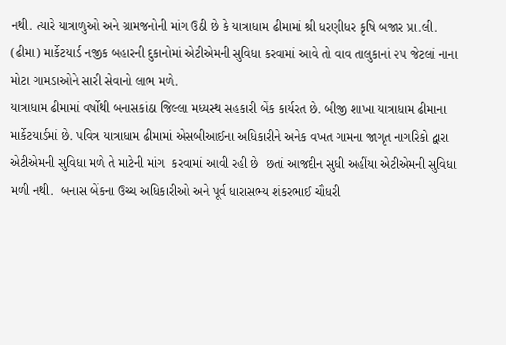નથી. ત્યારે યાત્રાળુઓ અને ગ્રામજનોની માંગ ઉઠી છે કે યાત્રાધામ ઢીમામાં શ્રી ધરણીધર કૃષિ બજાર પ્રા.લી. (ઢીમા) માર્કેટયાર્ડ નજીક બહારની દુકાનોમાં એટીએમની સુવિધા કરવામાં આવે તો વાવ તાલુકાનાં ૨૫ જેટલાં નાના મોટા ગામડાઓને સારી સેવાનો લાભ મળે.
યાત્રાધામ ઢીમામાં વર્ષોથી બનાસકાંઠા જિલ્લા મધ્યસ્થ સહકારી બેંક કાર્યરત છે. બીજી શાખા યાત્રાધામ ઢીમાના માર્કેટયાર્ડમાં છે. પવિત્ર યાત્રાધામ ઢીમામાં એસબીઆઈના અધિકારીને અનેક વખત ગામના જાગૃત નાગરિકો દ્વારા એટીએમની સુવિધા મળે તે માટેની માંગ  કરવામાં આવી રહી છે  છતાં આજદીન સુધી અહીંયા એટીએમની સુવિધા મળી નથી.  બનાસ બેંકના ઉચ્ચ અધિકારીઓ અને પૂર્વ ધારાસભ્ય શંકરભાઈ ચૌધરી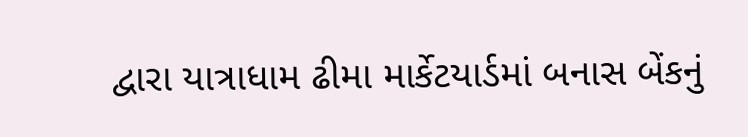દ્વારા યાત્રાધામ ઢીમા માર્કેટયાર્ડમાં બનાસ બેંકનું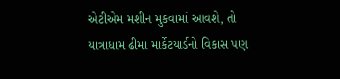એટીએમ મશીન મુકવામાં આવશે, તો યાત્રાધામ ઢીમા માર્કેટયાર્ડનો વિકાસ પણ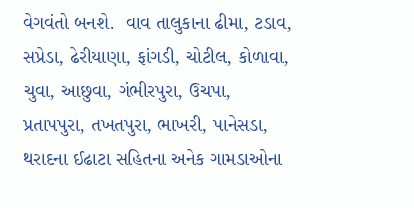વેગવંતો બનશે.  વાવ તાલુકાના ઢીમા, ટડાવ, સપ્રેડા, ઢેરીયાણા, ફાંગડી, ચોટીલ, કોળાવા, ચુવા, આછુવા, ગંભીરપુરા, ઉચપા, પ્રતાપપુરા, તખતપુરા, ભાખરી, પાનેસડા, થરાદના ઈઢાટા સહિતના અનેક ગામડાઓના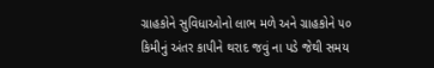ગ્રાહકોને સુવિધાઓનો લાભ મળે અને ગ્રાહકોને ૫૦ કિમીનું અંતર કાપીને થરાદ જવું ના પડે જેથી સમય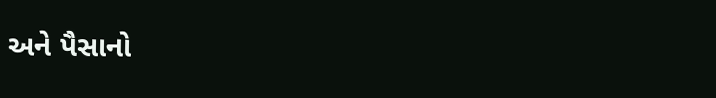અને પૈસાનો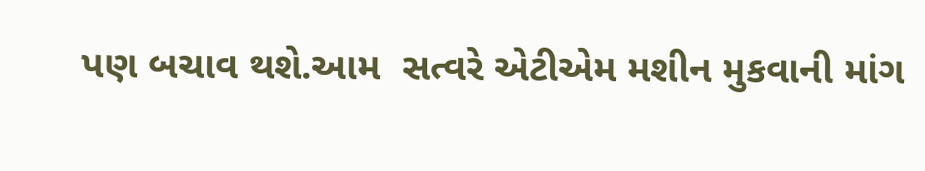પણ બચાવ થશે.આમ  સત્વરે એટીએમ મશીન મુકવાની માંગ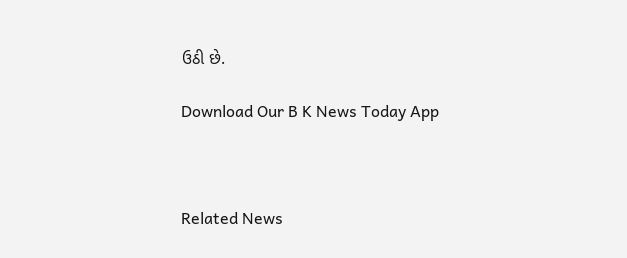ઉઠી છે.

Download Our B K News Today App



Related News